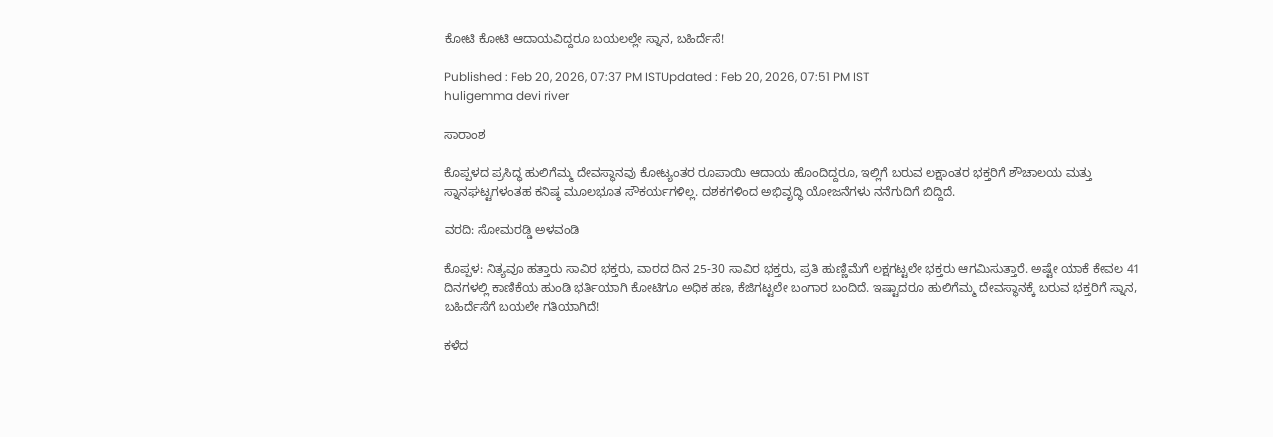ಕೋಟಿ ಕೋಟಿ ಆದಾಯವಿದ್ದರೂ ಬಯಲಲ್ಲೇ ಸ್ನಾನ, ಬಹಿರ್ದೆಸೆ!

Published : Feb 20, 2026, 07:37 PM ISTUpdated : Feb 20, 2026, 07:51 PM IST
huligemma devi river

ಸಾರಾಂಶ

ಕೊಪ್ಪಳದ ಪ್ರಸಿದ್ಧ ಹುಲಿಗೆಮ್ಮ ದೇವಸ್ಥಾನವು ಕೋಟ್ಯಂತರ ರೂಪಾಯಿ ಆದಾಯ ಹೊಂದಿದ್ದರೂ, ಇಲ್ಲಿಗೆ ಬರುವ ಲಕ್ಷಾಂತರ ಭಕ್ತರಿಗೆ ಶೌಚಾಲಯ ಮತ್ತು ಸ್ನಾನಘಟ್ಟಗಳಂತಹ ಕನಿಷ್ಠ ಮೂಲಭೂತ ಸೌಕರ್ಯಗಳಿಲ್ಲ. ದಶಕಗಳಿಂದ ಅಭಿವೃದ್ಧಿ ಯೋಜನೆಗಳು ನನೆಗುದಿಗೆ ಬಿದ್ದಿದೆ.

ವರದಿ: ಸೋಮರಡ್ಡಿ ಅಳವಂಡಿ

ಕೊಪ್ಪಳ: ನಿತ್ಯವೂ ಹತ್ತಾರು ಸಾವಿರ ಭಕ್ತರು, ವಾರದ ದಿನ 25-30 ಸಾವಿರ ಭಕ್ತರು, ಪ್ರತಿ ಹುಣ್ಣಿಮೆಗೆ ಲಕ್ಷಗಟ್ಟಲೇ ಭಕ್ತರು ಆಗಮಿಸುತ್ತಾರೆ. ಅಷ್ಟೇ ಯಾಕೆ ಕೇವಲ 41 ದಿನಗಳಲ್ಲಿ ಕಾಣಿಕೆಯ ಹುಂಡಿ ಭರ್ತಿಯಾಗಿ ಕೋಟಿಗೂ ಅಧಿಕ ಹಣ, ಕೆಜಿಗಟ್ಟಲೇ ಬಂಗಾರ ಬಂದಿದೆ. ಇಷ್ಟಾದರೂ ಹುಲಿಗೆಮ್ಮ ದೇವಸ್ಥಾನಕ್ಕೆ ಬರುವ ಭಕ್ತರಿಗೆ ಸ್ನಾನ, ಬಹಿರ್ದೆಸೆಗೆ ಬಯಲೇ ಗತಿಯಾಗಿದೆ!

ಕಳೆದ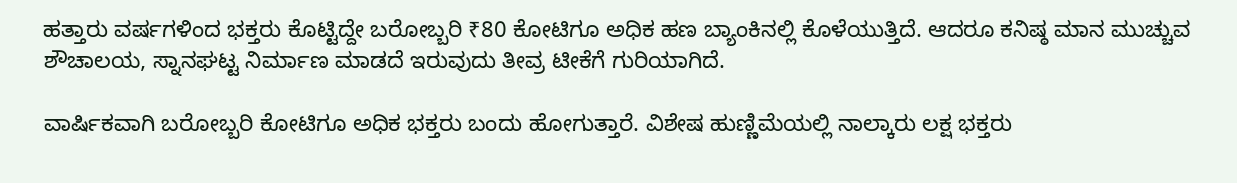ಹತ್ತಾರು ವರ್ಷಗಳಿಂದ ಭಕ್ತರು ಕೊಟ್ಟಿದ್ದೇ ಬರೋಬ್ಬರಿ ₹80 ಕೋಟಿಗೂ ಅಧಿಕ ಹಣ ಬ್ಯಾಂಕಿನಲ್ಲಿ ಕೊಳೆಯುತ್ತಿದೆ. ಆದರೂ ಕನಿಷ್ಠ ಮಾನ ಮುಚ್ಚುವ ಶೌಚಾಲಯ, ಸ್ನಾನಘಟ್ಟ ನಿರ್ಮಾಣ ಮಾಡದೆ ಇರುವುದು ತೀವ್ರ ಟೀಕೆಗೆ ಗುರಿಯಾಗಿದೆ.

ವಾರ್ಷಿಕವಾಗಿ ಬರೋಬ್ಬರಿ ಕೋಟಿಗೂ ಅಧಿಕ ಭಕ್ತರು ಬಂದು ಹೋಗುತ್ತಾರೆ. ವಿಶೇಷ ಹುಣ್ಣಿಮೆಯಲ್ಲಿ ನಾಲ್ಕಾರು ಲಕ್ಷ ಭಕ್ತರು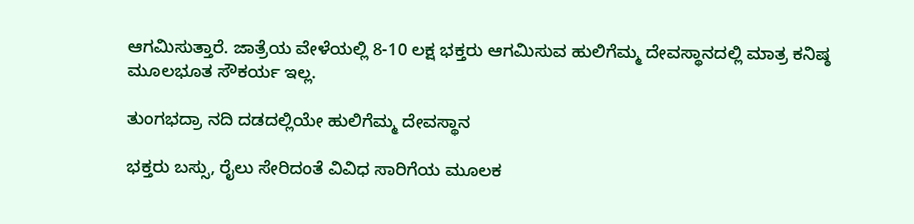ಆಗಮಿಸುತ್ತಾರೆ. ಜಾತ್ರೆಯ ವೇಳೆಯಲ್ಲಿ 8-10 ಲಕ್ಷ ಭಕ್ತರು ಆಗಮಿಸುವ ಹುಲಿಗೆಮ್ಮ ದೇವಸ್ಥಾನದಲ್ಲಿ ಮಾತ್ರ ಕನಿಷ್ಠ ಮೂಲಭೂತ ಸೌಕರ್ಯ ಇಲ್ಲ.

ತುಂಗಭದ್ರಾ ನದಿ ದಡದಲ್ಲಿಯೇ ಹುಲಿಗೆಮ್ಮ ದೇವಸ್ಥಾನ

ಭಕ್ತರು ಬಸ್ಸು, ರೈಲು ಸೇರಿದಂತೆ ವಿವಿಧ ಸಾರಿಗೆಯ ಮೂಲಕ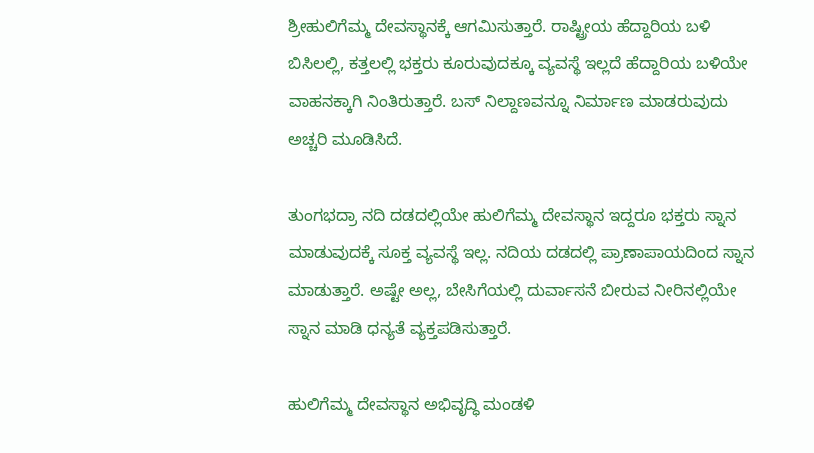ಶ್ರೀಹುಲಿಗೆಮ್ಮ ದೇವಸ್ಥಾನಕ್ಕೆ ಆಗಮಿಸುತ್ತಾರೆ. ರಾಷ್ಟ್ರೀಯ ಹೆದ್ದಾರಿಯ ಬಳಿ ಬಿಸಿಲಲ್ಲಿ, ಕತ್ತಲಲ್ಲಿ ಭಕ್ತರು ಕೂರುವುದಕ್ಕೂ ವ್ಯವಸ್ಥೆ ಇಲ್ಲದೆ ಹೆದ್ದಾರಿಯ ಬಳಿಯೇ ವಾಹನಕ್ಕಾಗಿ ನಿಂತಿರುತ್ತಾರೆ. ಬಸ್ ನಿಲ್ದಾಣವನ್ನೂ ನಿರ್ಮಾಣ ಮಾಡರುವುದು ಅಚ್ಚರಿ ಮೂಡಿಸಿದೆ.

ತುಂಗಭದ್ರಾ ನದಿ ದಡದಲ್ಲಿಯೇ ಹುಲಿಗೆಮ್ಮ ದೇವಸ್ಥಾನ ಇದ್ದರೂ ಭಕ್ತರು ಸ್ನಾನ ಮಾಡುವುದಕ್ಕೆ ಸೂಕ್ತ ವ್ಯವಸ್ಥೆ ಇಲ್ಲ. ನದಿಯ ದಡದಲ್ಲಿ ಪ್ರಾಣಾಪಾಯದಿಂದ ಸ್ನಾನ ಮಾಡುತ್ತಾರೆ. ಅಷ್ಟೇ ಅಲ್ಲ, ಬೇಸಿಗೆಯಲ್ಲಿ ದುರ್ವಾಸನೆ ಬೀರುವ ನೀರಿನಲ್ಲಿಯೇ ಸ್ನಾನ ಮಾಡಿ ಧನ್ಯತೆ ವ್ಯಕ್ತಪಡಿಸುತ್ತಾರೆ.

ಹುಲಿಗೆಮ್ಮ ದೇವಸ್ಥಾನ ಅಭಿವೃದ್ಧಿ ಮಂಡಳಿ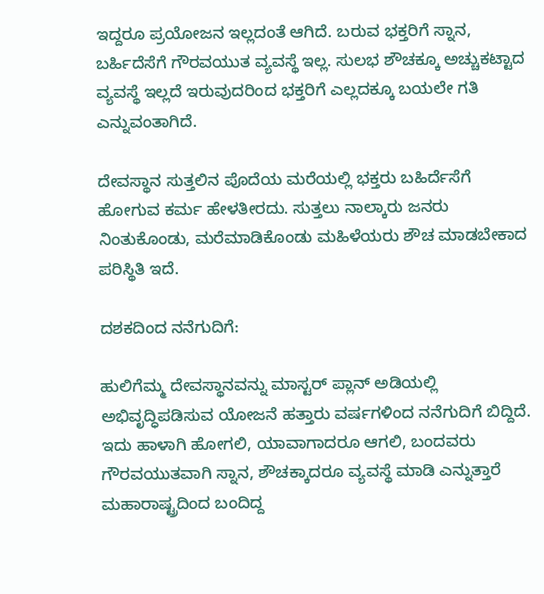ಇದ್ದರೂ ಪ್ರಯೋಜನ ಇಲ್ಲದಂತೆ ಆಗಿದೆ. ಬರುವ ಭಕ್ತರಿಗೆ ಸ್ನಾನ, ಬರ್ಹಿದೆಸೆಗೆ ಗೌರವಯುತ ವ್ಯವಸ್ಥೆ ಇಲ್ಲ. ಸುಲಭ ಶೌಚಕ್ಕೂ ಅಚ್ಚುಕಟ್ಟಾದ ವ್ಯವಸ್ಥೆ ಇಲ್ಲದೆ ಇರುವುದರಿಂದ ಭಕ್ತರಿಗೆ ಎಲ್ಲದಕ್ಕೂ ಬಯಲೇ ಗತಿ ಎನ್ನುವಂತಾಗಿದೆ.

ದೇವಸ್ಥಾನ ಸುತ್ತಲಿನ ಪೊದೆಯ ಮರೆಯಲ್ಲಿ ಭಕ್ತರು ಬಹಿರ್ದೆಸೆಗೆ ಹೋಗುವ ಕರ್ಮ ಹೇಳತೀರದು. ಸುತ್ತಲು ನಾಲ್ಕಾರು ಜನರು ನಿಂತುಕೊಂಡು, ಮರೆಮಾಡಿಕೊಂಡು ಮಹಿಳೆಯರು ಶೌಚ ಮಾಡಬೇಕಾದ ಪರಿಸ್ಥಿತಿ ಇದೆ.

ದಶಕದಿಂದ ನನೆಗುದಿಗೆ:

ಹುಲಿಗೆಮ್ಮ ದೇವಸ್ಥಾನವನ್ನು ಮಾಸ್ಟರ್ ಪ್ಲಾನ್ ಅಡಿಯಲ್ಲಿ ಅಭಿವೃದ್ಧಿಪಡಿಸುವ ಯೋಜನೆ ಹತ್ತಾರು ವರ್ಷಗಳಿಂದ ನನೆಗುದಿಗೆ ಬಿದ್ದಿದೆ. ಇದು ಹಾಳಾಗಿ ಹೋಗಲಿ, ಯಾವಾಗಾದರೂ ಆಗಲಿ, ಬಂದವರು ಗೌರವಯುತವಾಗಿ ಸ್ನಾನ, ಶೌಚಕ್ಕಾದರೂ ವ್ಯವಸ್ಥೆ ಮಾಡಿ ಎನ್ನುತ್ತಾರೆ ಮಹಾರಾಷ್ಟ್ರದಿಂದ ಬಂದಿದ್ದ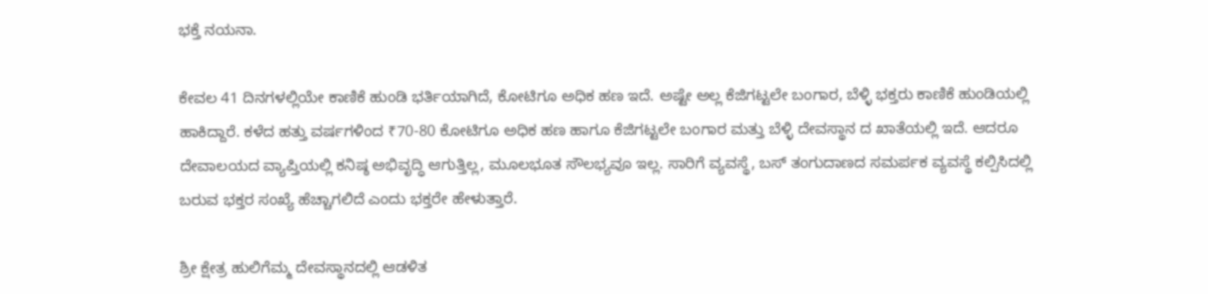ಭಕ್ತೆ ನಯನಾ.

ಕೇವಲ 41 ದಿನಗಳಲ್ಲಿಯೇ ಕಾಣಿಕೆ ಹುಂಡಿ ಭರ್ತಿಯಾಗಿದೆ, ಕೋಟಿಗೂ ಅಧಿಕ ಹಣ ಇದೆ. ಅಷ್ಟೇ ಅಲ್ಲ ಕೆಜಿಗಟ್ಟಲೇ ಬಂಗಾರ, ಬೆಳ್ಳಿ ಭಕ್ತರು ಕಾಣಿಕೆ ಹುಂಡಿಯಲ್ಲಿ ಹಾಕಿದ್ದಾರೆ. ಕಳೆದ ಹತ್ತು ವರ್ಷಗಳಿಂದ ₹70-80 ಕೋಟಿಗೂ ಅಧಿಕ ಹಣ ಹಾಗೂ ಕೆಜಿಗಟ್ಟಲೇ ಬಂಗಾರ ಮತ್ತು ಬೆಳ್ಳಿ ದೇವಸ್ಥಾನ ದ ಖಾತೆಯಲ್ಲಿ ಇದೆ. ಆದರೂ ದೇವಾಲಯದ ವ್ಯಾಪ್ತಿಯಲ್ಲಿ ಕನಿಷ್ಠ ಅಭಿವೃದ್ಧಿ ಆಗುತ್ತಿಲ್ಲ, ಮೂಲಭೂತ ಸೌಲಭ್ಯವೂ ಇಲ್ಲ. ಸಾರಿಗೆ ವ್ಯವಸ್ಥೆ, ಬಸ್‌ ತಂಗುದಾಣದ ಸಮರ್ಪಕ ವ್ಯವಸ್ಥೆ ಕಲ್ಪಿಸಿದಲ್ಲಿ ಬರುವ ಭಕ್ತರ ಸಂಖ್ಯೆ ಹೆಚ್ಚಾಗಲಿದೆ ಎಂದು ಭಕ್ತರೇ ಹೇಳುತ್ತಾರೆ.

ಶ್ರೀ ಕ್ಷೇತ್ರ ಹುಲಿಗೆಮ್ಮ ದೇವಸ್ಥಾನದಲ್ಲಿ ಆಡಳಿತ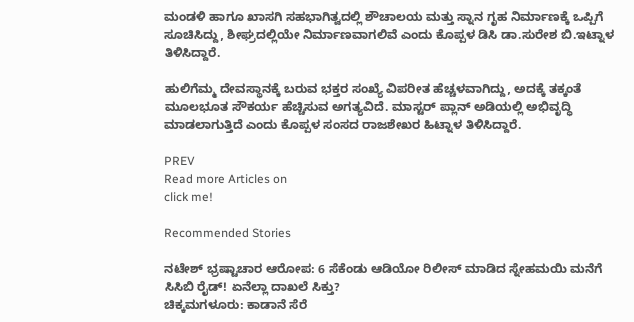ಮಂಡಳಿ ಹಾಗೂ ಖಾಸಗಿ ಸಹಭಾಗಿತ್ವದಲ್ಲಿ ಶೌಚಾಲಯ ಮತ್ತು ಸ್ನಾನ ಗೃಹ ನಿರ್ಮಾಣಕ್ಕೆ ಒಪ್ಪಿಗೆ ಸೂಚಿಸಿದ್ದು, ಶೀಘ್ರದಲ್ಲಿಯೇ ನಿರ್ಮಾಣವಾಗಲಿವೆ ಎಂದು ಕೊಪ್ಪಳ ಡಿಸಿ ಡಾ.ಸುರೇಶ ಬಿ.ಇಟ್ನಾಳ ತಿಳಿಸಿದ್ದಾರೆ.

ಹುಲಿಗೆಮ್ಮ ದೇವಸ್ಥಾನಕ್ಕೆ ಬರುವ ಭಕ್ತರ ಸಂಖ್ಯೆ ವಿಪರೀತ ಹೆಚ್ಚಳವಾಗಿದ್ದು, ಅದಕ್ಕೆ ತಕ್ಕಂತೆ ಮೂಲಭೂತ ಸೌಕರ್ಯ ಹೆಚ್ಚಿಸುವ ಅಗತ್ಯವಿದೆ. ಮಾಸ್ಟರ್ ಪ್ಲಾನ್ ಅಡಿಯಲ್ಲಿ ಅಭಿವೃದ್ಧಿ ಮಾಡಲಾಗುತ್ತಿದೆ ಎಂದು ಕೊಪ್ಪಳ ಸಂಸದ ರಾಜಶೇಖರ ಹಿಟ್ನಾಳ ತಿಳಿಸಿದ್ದಾರೆ.

PREV
Read more Articles on
click me!

Recommended Stories

ನಟೇಶ್ ಭ್ರಷ್ಟಾಚಾರ ಆರೋಪ: 6 ಸೆಕೆಂಡು ಆಡಿಯೋ ರಿಲೀಸ್‌ ಮಾಡಿದ ಸ್ನೇಹಮಯಿ ಮನೆಗೆ ಸಿಸಿಬಿ ರೈಡ್! ಏನೆಲ್ಲಾ ದಾಖಲೆ ಸಿಕ್ತು?
ಚಿಕ್ಕಮಗಳೂರು: ಕಾಡಾನೆ ಸೆರೆ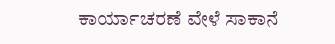ಕಾರ್ಯಾಚರಣೆ ವೇಳೆ ಸಾಕಾನೆ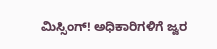ಮಿಸ್ಸಿಂಗ್! ಅಧಿಕಾರಿಗಳಿಗೆ ಜ್ವರ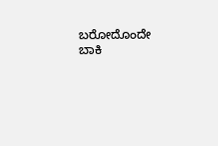ಬರೋದೊಂದೇ ಬಾಕಿ